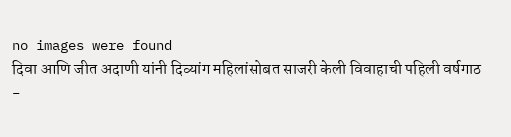no images were found
दिवा आणि जीत अदाणी यांनी दिव्यांग महिलांसोबत साजरी केली विवाहाची पहिली वर्षगाठ
-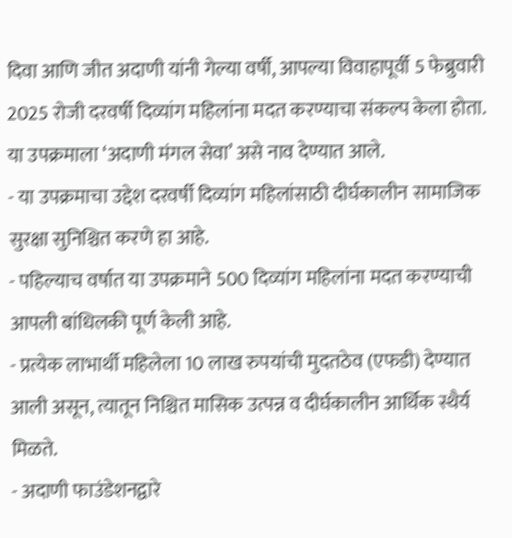दिवा आणि जीत अदाणी यांनी गेल्या वर्षी, आपल्या विवाहापूर्वी 5 फेब्रुवारी 2025 रोजी दरवर्षी दिव्यांग महिलांना मदत करण्याचा संकल्प केला होता. या उपक्रमाला ‘अदाणी मंगल सेवा’ असे नाव देण्यात आले.
- या उपक्रमाचा उद्देश दरवर्षी दिव्यांग महिलांसाठी दीर्घकालीन सामाजिक सुरक्षा सुनिश्चित करणे हा आहे.
- पहिल्याच वर्षात या उपक्रमाने 500 दिव्यांग महिलांना मदत करण्याची आपली बांधिलकी पूर्ण केली आहे.
- प्रत्येक लाभार्थी महिलेला 10 लाख रुपयांची मुदतठेव (एफडी) देण्यात आली असून, त्यातून निश्चित मासिक उत्पन्न व दीर्घकालीन आर्थिक स्थैर्य मिळते.
- अदाणी फाउंडेशनद्वारे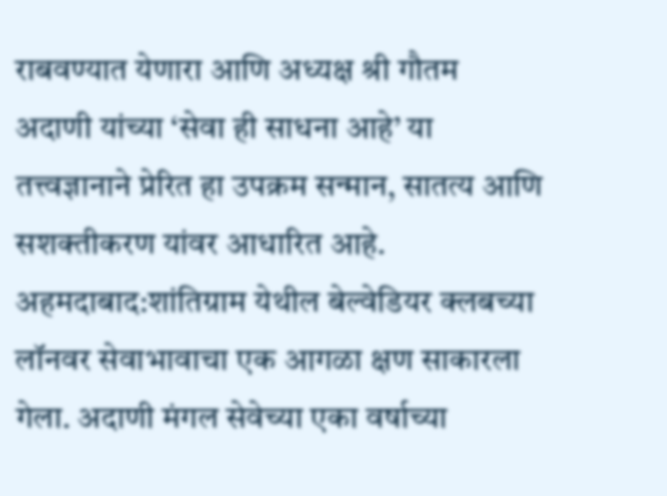राबवण्यात येणारा आणि अध्यक्ष श्री गौतम अदाणी यांच्या ‘सेवा ही साधना आहे’ या तत्त्वज्ञानाने प्रेरित हा उपक्रम सन्मान, सातत्य आणि सशक्तीकरण यांवर आधारित आहे.
अहमदाबाद:शांतिग्राम येथील बेल्वेडियर क्लबच्या लॉनवर सेवाभावाचा एक आगळा क्षण साकारला गेला. अदाणी मंगल सेवेच्या एका वर्षाच्या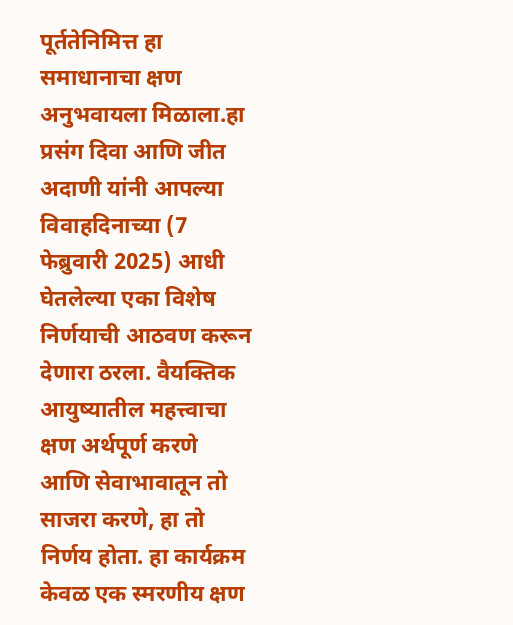पूर्ततेनिमित्त हा समाधानाचा क्षण अनुभवायला मिळाला.हा प्रसंग दिवा आणि जीत अदाणी यांनी आपल्या विवाहदिनाच्या (7 फेब्रुवारी 2025) आधी घेतलेल्या एका विशेष निर्णयाची आठवण करून देणारा ठरला. वैयक्तिक आयुष्यातील महत्त्वाचा क्षण अर्थपूर्ण करणे आणि सेवाभावातून तो साजरा करणे, हा तो निर्णय होता. हा कार्यक्रम केवळ एक स्मरणीय क्षण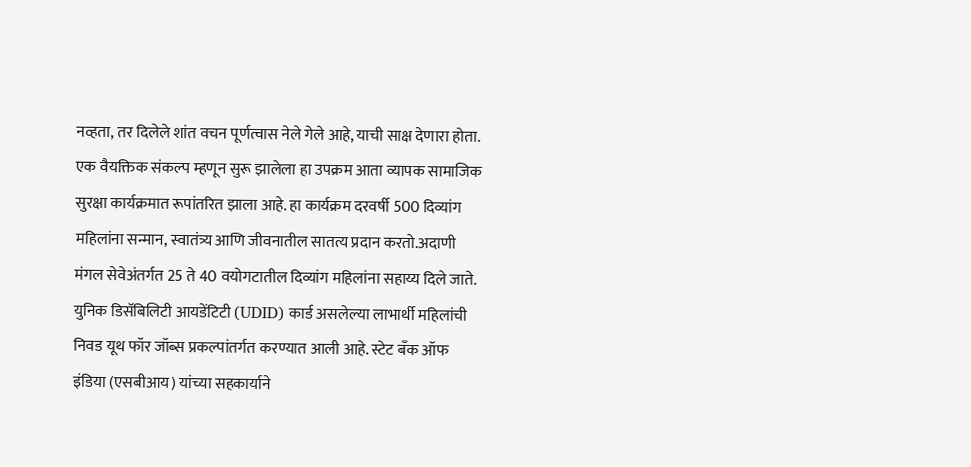नव्हता, तर दिलेले शांत वचन पूर्णत्वास नेले गेले आहे, याची साक्ष देणारा होता.
एक वैयक्तिक संकल्प म्हणून सुरू झालेला हा उपक्रम आता व्यापक सामाजिक सुरक्षा कार्यक्रमात रूपांतरित झाला आहे. हा कार्यक्रम दरवर्षी 500 दिव्यांग महिलांना सन्मान, स्वातंत्र्य आणि जीवनातील सातत्य प्रदान करतो.अदाणी मंगल सेवेअंतर्गत 25 ते 40 वयोगटातील दिव्यांग महिलांना सहाय्य दिले जाते. युनिक डिसॅबिलिटी आयडेंटिटी (UDID) कार्ड असलेल्या लाभार्थी महिलांची निवड यूथ फॉर जॉब्स प्रकल्पांतर्गत करण्यात आली आहे. स्टेट बँक ऑफ इंडिया (एसबीआय) यांच्या सहकार्याने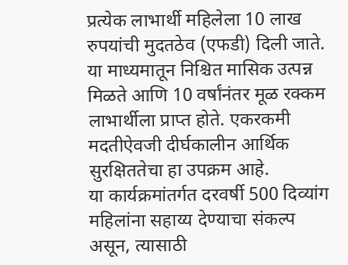प्रत्येक लाभार्थी महिलेला 10 लाख रुपयांची मुदतठेव (एफडी) दिली जाते. या माध्यमातून निश्चित मासिक उत्पन्न मिळते आणि 10 वर्षांनंतर मूळ रक्कम लाभार्थीला प्राप्त होते. एकरकमी मदतीऐवजी दीर्घकालीन आर्थिक सुरक्षिततेचा हा उपक्रम आहे.
या कार्यक्रमांतर्गत दरवर्षी 500 दिव्यांग महिलांना सहाय्य देण्याचा संकल्प असून, त्यासाठी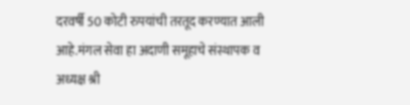दरवर्षी 50 कोटी रुपयांची तरतूद करण्यात आली आहे.मंगल सेवा हा अदाणी समूहाचे संस्थापक व अध्यक्ष श्री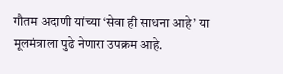गौतम अदाणी यांच्या ‘सेवा ही साधना आहे’ या मूलमंत्राला पुढे नेणारा उपक्रम आहे.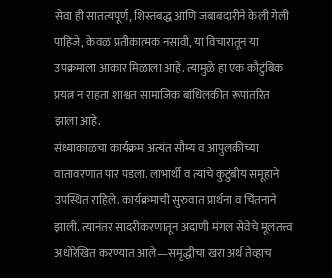सेवा ही सातत्यपूर्ण, शिस्तबद्ध आणि जबाबदारीने केली गेली पाहिजे, केवळ प्रतीकात्मक नसावी, या विचारातून या उपक्रमाला आकार मिळाला आहे. त्यामुळे हा एक कौटुंबिक प्रयत्न न राहता शाश्वत सामाजिक बांधिलकीत रूपांतरित झाला आहे.
संध्याकाळचा कार्यक्रम अत्यंत सौम्य व आपुलकीच्या वातावरणात पार पडला. लाभार्थी व त्यांचे कुटुंबीय समूहाने उपस्थित राहिले. कार्यक्रमाची सुरुवात प्रार्थना व चिंतनाने झाली. त्यानंतर सादरीकरणातून अदाणी मंगल सेवेचे मूलतत्त्व अधोरेखित करण्यात आले—समृद्धीचा खरा अर्थ तेव्हाच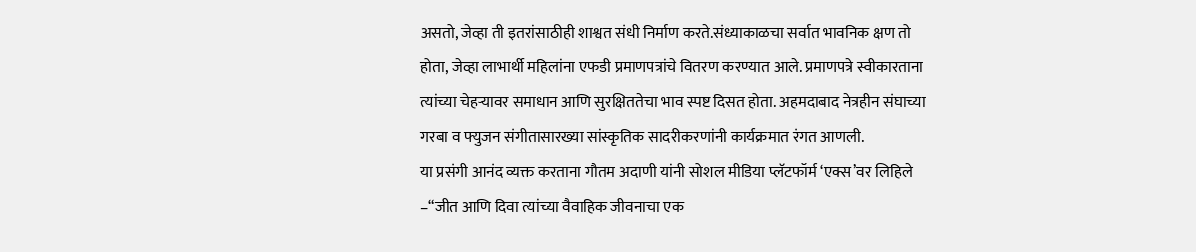असतो, जेव्हा ती इतरांसाठीही शाश्वत संधी निर्माण करते.संध्याकाळचा सर्वात भावनिक क्षण तो होता, जेव्हा लाभार्थी महिलांना एफडी प्रमाणपत्रांचे वितरण करण्यात आले. प्रमाणपत्रे स्वीकारताना त्यांच्या चेहऱ्यावर समाधान आणि सुरक्षिततेचा भाव स्पष्ट दिसत होता. अहमदाबाद नेत्रहीन संघाच्या गरबा व फ्युजन संगीतासारख्या सांस्कृतिक सादरीकरणांनी कार्यक्रमात रंगत आणली.
या प्रसंगी आनंद व्यक्त करताना गौतम अदाणी यांनी सोशल मीडिया प्लॅटफॉर्म ‘एक्स’वर लिहिले –“जीत आणि दिवा त्यांच्या वैवाहिक जीवनाचा एक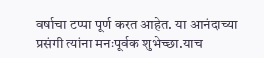वर्षाचा टप्पा पूर्ण करत आहेत. या आनंदाच्या प्रसंगी त्यांना मनःपूर्वक शुभेच्छा.याच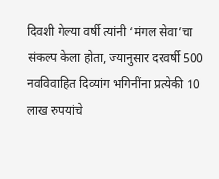दिवशी गेल्या वर्षी त्यांनी ‘मंगल सेवा’चा संकल्प केला होता, ज्यानुसार दरवर्षी 500 नवविवाहित दिव्यांग भगिनींना प्रत्येकी 10 लाख रुपयांचे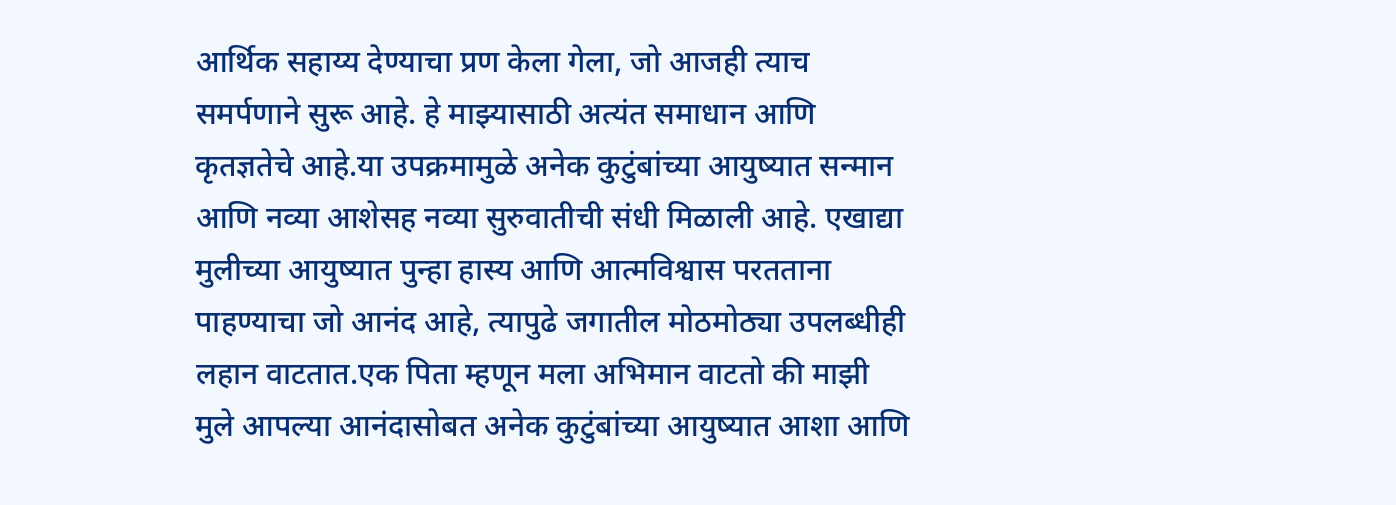आर्थिक सहाय्य देण्याचा प्रण केला गेला, जो आजही त्याच समर्पणाने सुरू आहे. हे माझ्यासाठी अत्यंत समाधान आणि कृतज्ञतेचे आहे.या उपक्रमामुळे अनेक कुटुंबांच्या आयुष्यात सन्मान आणि नव्या आशेसह नव्या सुरुवातीची संधी मिळाली आहे. एखाद्या मुलीच्या आयुष्यात पुन्हा हास्य आणि आत्मविश्वास परतताना पाहण्याचा जो आनंद आहे, त्यापुढे जगातील मोठमोठ्या उपलब्धीही लहान वाटतात.एक पिता म्हणून मला अभिमान वाटतो की माझी मुले आपल्या आनंदासोबत अनेक कुटुंबांच्या आयुष्यात आशा आणि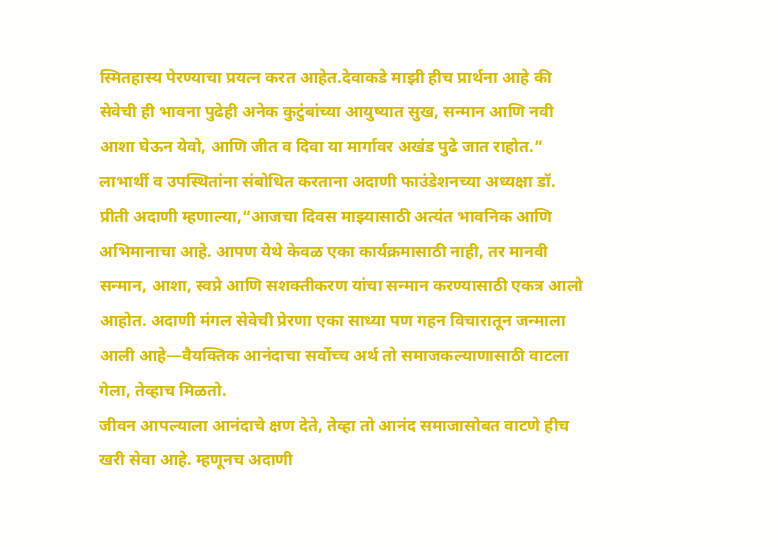स्मितहास्य पेरण्याचा प्रयत्न करत आहेत.देवाकडे माझी हीच प्रार्थना आहे की सेवेची ही भावना पुढेही अनेक कुटुंबांच्या आयुष्यात सुख, सन्मान आणि नवी आशा घेऊन येवो, आणि जीत व दिवा या मार्गावर अखंड पुढे जात राहोत.”
लाभार्थी व उपस्थितांना संबोधित करताना अदाणी फाउंडेशनच्या अध्यक्षा डॉ. प्रीती अदाणी म्हणाल्या,“आजचा दिवस माझ्यासाठी अत्यंत भावनिक आणि अभिमानाचा आहे. आपण येथे केवळ एका कार्यक्रमासाठी नाही, तर मानवी सन्मान, आशा, स्वप्ने आणि सशक्तीकरण यांचा सन्मान करण्यासाठी एकत्र आलो आहोत. अदाणी मंगल सेवेची प्रेरणा एका साध्या पण गहन विचारातून जन्माला आली आहे—वैयक्तिक आनंदाचा सर्वोच्च अर्थ तो समाजकल्याणासाठी वाटला गेला, तेव्हाच मिळतो.
जीवन आपल्याला आनंदाचे क्षण देते, तेव्हा तो आनंद समाजासोबत वाटणे हीच खरी सेवा आहे. म्हणूनच अदाणी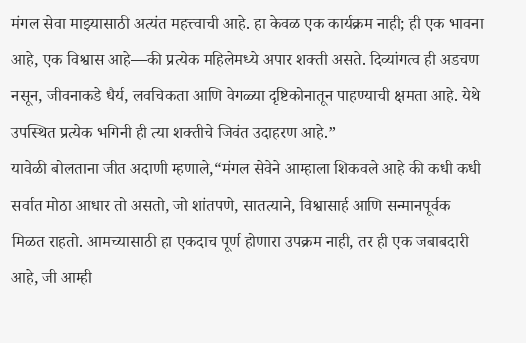मंगल सेवा माझ्यासाठी अत्यंत महत्त्वाची आहे. हा केवळ एक कार्यक्रम नाही; ही एक भावना आहे, एक विश्वास आहे—की प्रत्येक महिलेमध्ये अपार शक्ती असते. दिव्यांगत्व ही अडचण नसून, जीवनाकडे धैर्य, लवचिकता आणि वेगळ्या दृष्टिकोनातून पाहण्याची क्षमता आहे. येथे उपस्थित प्रत्येक भगिनी ही त्या शक्तीचे जिवंत उदाहरण आहे.”
यावेळी बोलताना जीत अदाणी म्हणाले,“मंगल सेवेने आम्हाला शिकवले आहे की कधी कधी सर्वात मोठा आधार तो असतो, जो शांतपणे, सातत्याने, विश्वासार्ह आणि सन्मानपूर्वक मिळत राहतो. आमच्यासाठी हा एकदाच पूर्ण होणारा उपक्रम नाही, तर ही एक जबाबदारी आहे, जी आम्ही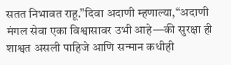सतत निभावत राहू.”दिवा अदाणी म्हणाल्या,“अदाणी मंगल सेवा एका विश्वासावर उभी आहे—की सुरक्षा ही शाश्वत असली पाहिजे आणि सन्मान कधीही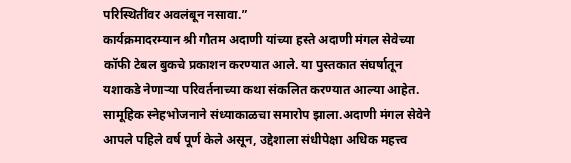परिस्थितींवर अवलंबून नसावा.”
कार्यक्रमादरम्यान श्री गौतम अदाणी यांच्या हस्ते अदाणी मंगल सेवेच्या कॉफी टेबल बुकचे प्रकाशन करण्यात आले. या पुस्तकात संघर्षातून यशाकडे नेणाऱ्या परिवर्तनाच्या कथा संकलित करण्यात आल्या आहेत. सामूहिक स्नेहभोजनाने संध्याकाळचा समारोप झाला.अदाणी मंगल सेवेने आपले पहिले वर्ष पूर्ण केले असून, उद्देशाला संधीपेक्षा अधिक महत्त्व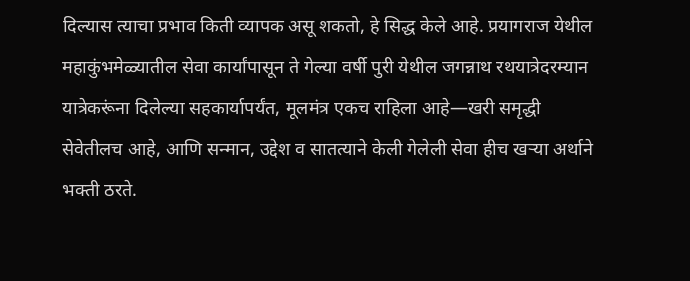दिल्यास त्याचा प्रभाव किती व्यापक असू शकतो, हे सिद्ध केले आहे. प्रयागराज येथील महाकुंभमेळ्यातील सेवा कार्यांपासून ते गेल्या वर्षी पुरी येथील जगन्नाथ रथयात्रेदरम्यान यात्रेकरूंना दिलेल्या सहकार्यापर्यंत, मूलमंत्र एकच राहिला आहे—खरी समृद्धी सेवेतीलच आहे, आणि सन्मान, उद्देश व सातत्याने केली गेलेली सेवा हीच खऱ्या अर्थाने भक्ती ठरते.